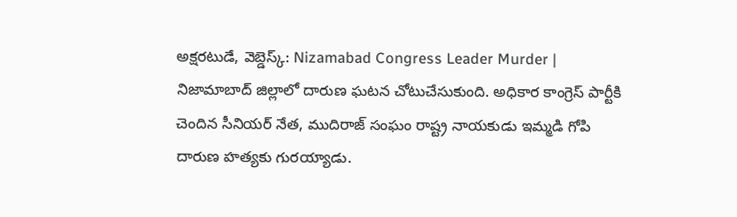అక్షరటుడే, వెబ్డెస్క్: Nizamabad Congress Leader Murder | నిజామాబాద్ జిల్లాలో దారుణ ఘటన చోటుచేసుకుంది. అధికార కాంగ్రెస్ పార్టీకి చెందిన సీనియర్ నేత, ముదిరాజ్ సంఘం రాష్ట్ర నాయకుడు ఇమ్మడి గోపి దారుణ హత్యకు గురయ్యాడు.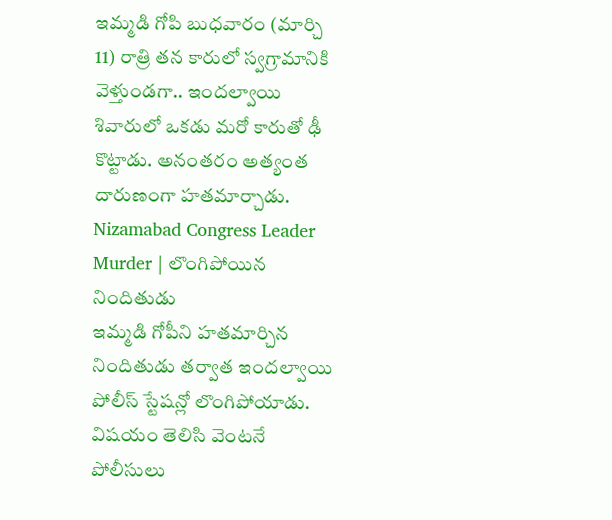ఇమ్మడి గోపి బుధవారం (మార్చి 11) రాత్రి తన కారులో స్వగ్రామానికి వెళ్తుండగా.. ఇందల్వాయి శివారులో ఒకడు మరో కారుతో ఢీ కొట్టాడు. అనంతరం అత్యంత దారుణంగా హతమార్చాడు.
Nizamabad Congress Leader Murder | లొంగిపోయిన నిందితుడు
ఇమ్మడి గోపీని హతమార్చిన నిందితుడు తర్వాత ఇందల్వాయి పోలీస్ స్టేషన్లో లొంగిపోయాడు. విషయం తెలిసి వెంటనే పోలీసులు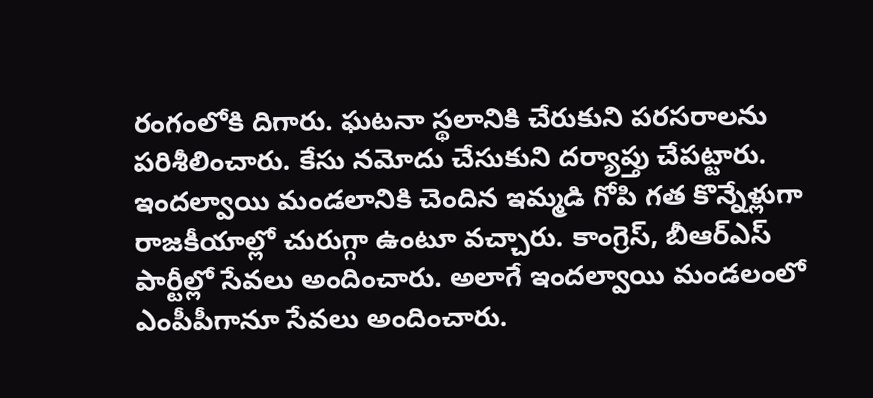రంగంలోకి దిగారు. ఘటనా స్థలానికి చేరుకుని పరసరాలను పరిశీలించారు. కేసు నమోదు చేసుకుని దర్యాప్తు చేపట్టారు.
ఇందల్వాయి మండలానికి చెందిన ఇమ్మడి గోపి గత కొన్నేళ్లుగా రాజకీయాల్లో చురుగ్గా ఉంటూ వచ్చారు. కాంగ్రెస్, బీఆర్ఎస్ పార్టీల్లో సేవలు అందించారు. అలాగే ఇందల్వాయి మండలంలో ఎంపీపీగానూ సేవలు అందించారు.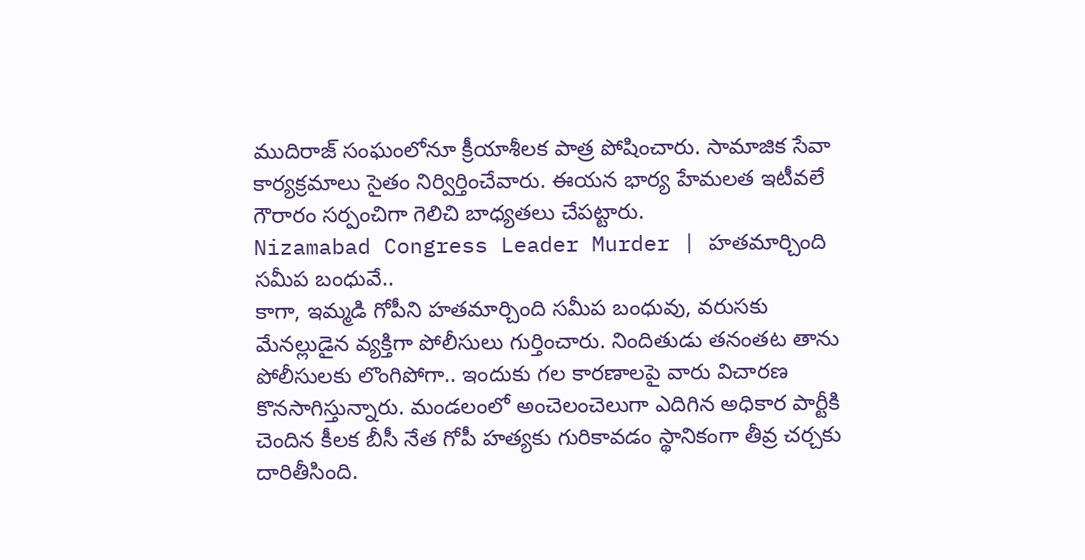ముదిరాజ్ సంఘంలోనూ క్రీయాశీలక పాత్ర పోషించారు. సామాజిక సేవా కార్యక్రమాలు సైతం నిర్విర్తించేవారు. ఈయన భార్య హేమలత ఇటీవలే గౌరారం సర్పంచిగా గెలిచి బాధ్యతలు చేపట్టారు.
Nizamabad Congress Leader Murder | హతమార్చింది సమీప బంధువే..
కాగా, ఇమ్మడి గోపీని హతమార్చింది సమీప బంధువు, వరుసకు మేనల్లుడైన వ్యక్తిగా పోలీసులు గుర్తించారు. నిందితుడు తనంతట తాను పోలీసులకు లొంగిపోగా.. ఇందుకు గల కారణాలపై వారు విచారణ కొనసాగిస్తున్నారు. మండలంలో అంచెలంచెలుగా ఎదిగిన అధికార పార్టీకి చెందిన కీలక బీసీ నేత గోపీ హత్యకు గురికావడం స్థానికంగా తీవ్ర చర్చకు దారితీసింది.